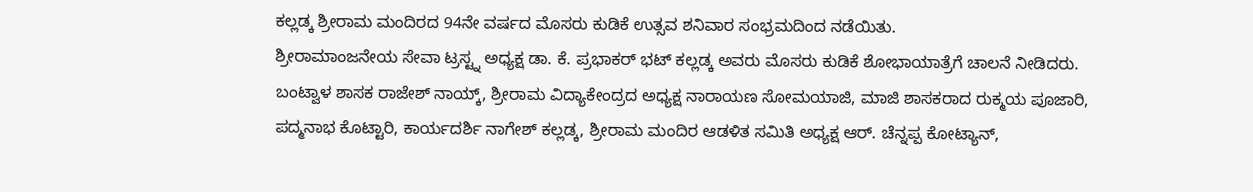ಕಲ್ಲಡ್ಕ ಶ್ರೀರಾಮ ಮಂದಿರದ 94ನೇ ವರ್ಷದ ಮೊಸರು ಕುಡಿಕೆ ಉತ್ಸವ ಶನಿವಾರ ಸಂಭ್ರಮದಿಂದ ನಡೆಯಿತು.
ಶ್ರೀರಾಮಾಂಜನೇಯ ಸೇವಾ ಟ್ರಸ್ಟ್ನ ಅಧ್ಯಕ್ಷ ಡಾ. ಕೆ. ಪ್ರಭಾಕರ್ ಭಟ್ ಕಲ್ಲಡ್ಕ ಅವರು ಮೊಸರು ಕುಡಿಕೆ ಶೋಭಾಯಾತ್ರೆಗೆ ಚಾಲನೆ ನೀಡಿದರು.
ಬಂಟ್ವಾಳ ಶಾಸಕ ರಾಜೇಶ್ ನಾಯ್ಕ್, ಶ್ರೀರಾಮ ವಿದ್ಯಾಕೇಂದ್ರದ ಅಧ್ಯಕ್ಷ ನಾರಾಯಣ ಸೋಮಯಾಜಿ, ಮಾಜಿ ಶಾಸಕರಾದ ರುಕ್ಮಯ ಪೂಜಾರಿ, ಪದ್ಮನಾಭ ಕೊಟ್ಟಾರಿ, ಕಾರ್ಯದರ್ಶಿ ನಾಗೇಶ್ ಕಲ್ಲಡ್ಕ, ಶ್ರೀರಾಮ ಮಂದಿರ ಆಡಳಿತ ಸಮಿತಿ ಅಧ್ಯಕ್ಷ ಆರ್. ಚೆನ್ನಪ್ಪ ಕೋಟ್ಯಾನ್,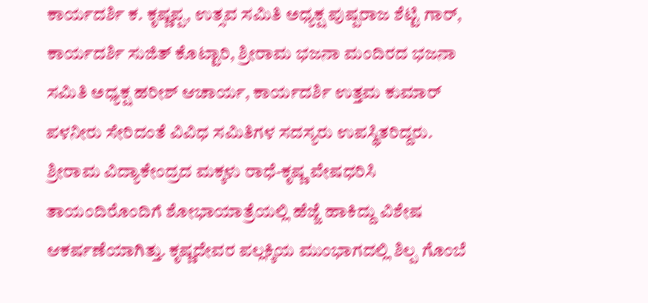ಕಾರ್ಯದರ್ಶಿ ಕ. ಕೃಷ್ಣಪ್ಪ, ಉತ್ಸವ ಸಮಿತಿ ಅಧ್ಯಕ್ಷ ಪುಷ್ಪರಾಜ ಶೆಟ್ಟಿ ಗಾರ್, ಕಾರ್ಯದರ್ಶಿ ಸುಜಿತ್ ಕೊಟ್ಟಾರಿ, ಶ್ರೀರಾಮ ಭಜನಾ ಮಂದಿರದ ಭಜನಾ ಸಮಿತಿ ಅಧ್ಯಕ್ಷ ಹರೀಶ್ ಆಚಾರ್ಯ, ಕಾರ್ಯದರ್ಶಿ ಉತ್ತಮ ಕುಮಾರ್ ಪಳನೀರು ಸೇರಿದಂತೆ ವಿವಿಧ ಸಮಿತಿಗಳ ಸದಸ್ಯರು ಉಪಸ್ಥಿತರಿದ್ದರು.
ಶ್ರೀರಾಮ ವಿದ್ಯಾಕೇಂದ್ರದ ಮಕ್ಕಳು ರಾಧೆ-ಕೃಷ್ಣ ವೇಷಧರಿಸಿ ತಾಯಂದಿರೊಂದಿಗೆ ಶೋಭಾಯಾತ್ರೆಯಲ್ಲಿ ಹೆಜ್ಜೆ ಹಾಕಿದ್ದು ವಿಶೇಷ ಆಕರ್ಷಣೆಯಾಗಿತ್ತು. ಕೃಷ್ಣದೇವರ ಪಲ್ಲಕ್ಕಿಯ ಮುಂಭಾಗದಲ್ಲಿ ಶಿಲ್ಪ ಗೊಂಬೆ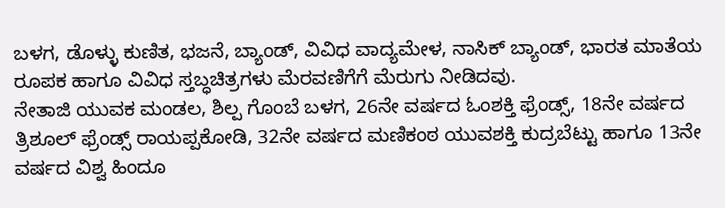ಬಳಗ, ಡೊಳ್ಳು ಕುಣಿತ, ಭಜನೆ, ಬ್ಯಾಂಡ್, ವಿವಿಧ ವಾದ್ಯಮೇಳ, ನಾಸಿಕ್ ಬ್ಯಾಂಡ್, ಭಾರತ ಮಾತೆಯ ರೂಪಕ ಹಾಗೂ ವಿವಿಧ ಸ್ತಬ್ಧಚಿತ್ರಗಳು ಮೆರವಣಿಗೆಗೆ ಮೆರುಗು ನೀಡಿದವು.
ನೇತಾಜಿ ಯುವಕ ಮಂಡಲ, ಶಿಲ್ಪ ಗೊಂಬೆ ಬಳಗ, 26ನೇ ವರ್ಷದ ಓಂಶಕ್ತಿ ಫ್ರೆಂಡ್ಸ್, 18ನೇ ವರ್ಷದ ತ್ರಿಶೂಲ್ ಫ್ರೆಂಡ್ಸ್ ರಾಯಪ್ಪಕೋಡಿ, 32ನೇ ವರ್ಷದ ಮಣಿಕಂಠ ಯುವಶಕ್ತಿ ಕುದ್ರಬೆಟ್ಟು ಹಾಗೂ 13ನೇ ವರ್ಷದ ವಿಶ್ವ ಹಿಂದೂ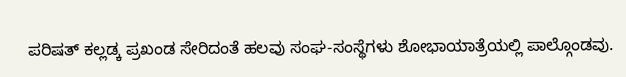ಪರಿಷತ್ ಕಲ್ಲಡ್ಕ ಪ್ರಖಂಡ ಸೇರಿದಂತೆ ಹಲವು ಸಂಘ-ಸಂಸ್ಥೆಗಳು ಶೋಭಾಯಾತ್ರೆಯಲ್ಲಿ ಪಾಲ್ಗೊಂಡವು.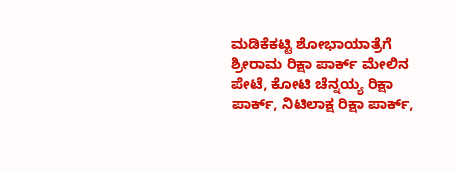ಮಡಿಕೆಕಟ್ಟಿ ಶೋಭಾಯಾತ್ರೆಗೆ ಶ್ರೀರಾಮ ರಿಕ್ಷಾ ಪಾರ್ಕ್ ಮೇಲಿನ ಪೇಟೆ, ಕೋಟಿ ಚೆನ್ನಯ್ಯ ರಿಕ್ಷಾ ಪಾರ್ಕ್, ನಿಟಿಲಾಕ್ಷ ರಿಕ್ಷಾ ಪಾರ್ಕ್,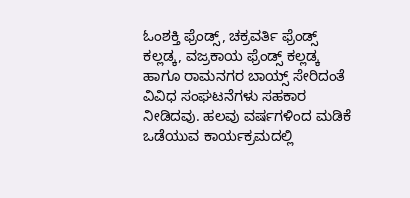ಓಂಶಕ್ತಿ ಫ್ರೆಂಡ್ಸ್, ಚಕ್ರವರ್ತಿ ಫ್ರೆಂಡ್ಸ್ ಕಲ್ಲಡ್ಕ, ವಜ್ರಕಾಯ ಫ್ರೆಂಡ್ಸ್ ಕಲ್ಲಡ್ಕ ಹಾಗೂ ರಾಮನಗರ ಬಾಯ್ಸ್ ಸೇರಿದಂತೆ ವಿವಿಧ ಸಂಘಟನೆಗಳು ಸಹಕಾರ ನೀಡಿದವು. ಹಲವು ವರ್ಷಗಳಿಂದ ಮಡಿಕೆ ಒಡೆಯುವ ಕಾರ್ಯಕ್ರಮದಲ್ಲಿ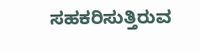ಸಹಕರಿಸುತ್ತಿರುವ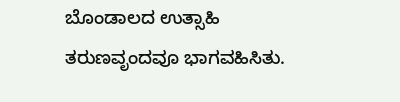ಬೊಂಡಾಲದ ಉತ್ಸಾಹಿ ತರುಣವೃಂದವೂ ಭಾಗವಹಿಸಿತು.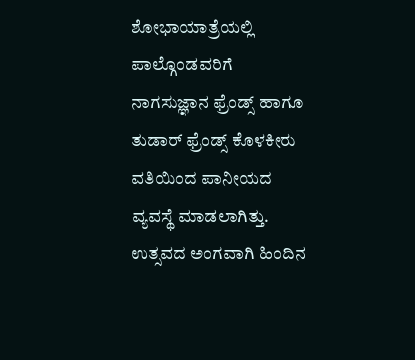ಶೋಭಾಯಾತ್ರೆಯಲ್ಲಿ ಪಾಲ್ಗೊಂಡವರಿಗೆ ನಾಗಸುಜ್ಞಾನ ಫ್ರೆಂಡ್ಸ್ ಹಾಗೂ ತುಡಾರ್ ಫ್ರೆಂಡ್ಸ್ ಕೊಳಕೀರು ವತಿಯಿಂದ ಪಾನೀಯದ ವ್ಯವಸ್ಥೆ ಮಾಡಲಾಗಿತ್ತು.
ಉತ್ಸವದ ಅಂಗವಾಗಿ ಹಿಂದಿನ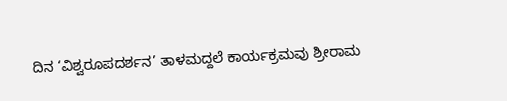ದಿನ ‘ವಿಶ್ವರೂಪದರ್ಶನ’ ತಾಳಮದ್ದಲೆ ಕಾರ್ಯಕ್ರಮವು ಶ್ರೀರಾಮ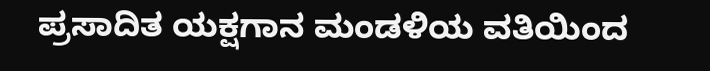ಪ್ರಸಾದಿತ ಯಕ್ಷಗಾನ ಮಂಡಳಿಯ ವತಿಯಿಂದ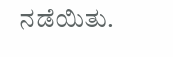ನಡೆಯಿತು.